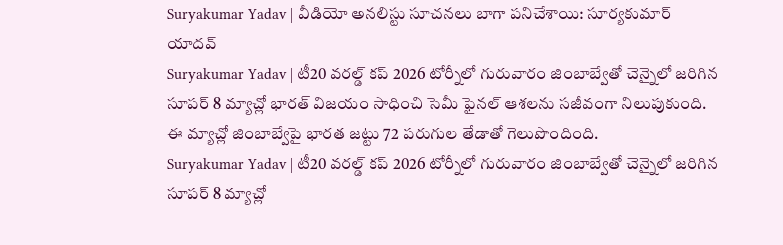Suryakumar Yadav | వీడియో అనలిస్టు సూచనలు బాగా పనిచేశాయి: సూర్యకుమార్ యాదవ్
Suryakumar Yadav | టీ20 వరల్డ్ కప్ 2026 టోర్నీలో గురువారం జింబాబ్వేతో చెన్నైలో జరిగిన సూపర్ 8 మ్యాచ్లో భారత్ విజయం సాధించి సెమీ ఫైనల్ ఆశలను సజీవంగా నిలుపుకుంది. ఈ మ్యాచ్లో జింబాబ్వేపై భారత జట్టు 72 పరుగుల తేడాతో గెలుపొందింది.
Suryakumar Yadav | టీ20 వరల్డ్ కప్ 2026 టోర్నీలో గురువారం జింబాబ్వేతో చెన్నైలో జరిగిన సూపర్ 8 మ్యాచ్లో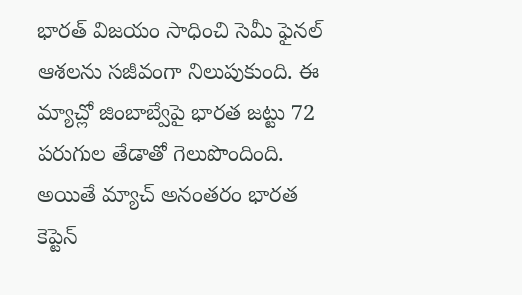భారత్ విజయం సాధించి సెమీ ఫైనల్ ఆశలను సజీవంగా నిలుపుకుంది. ఈ మ్యాచ్లో జింబాబ్వేపై భారత జట్టు 72 పరుగుల తేడాతో గెలుపొందింది. అయితే మ్యాచ్ అనంతరం భారత కెప్టెన్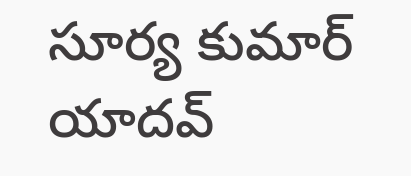సూర్య కుమార్ యాదవ్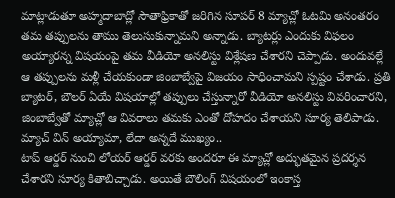మాట్లాడుతూ అహ్మదాబాద్లో సౌతాఫ్రికాతో జరిగిన సూపర్ 8 మ్యాచ్లో ఓటమి అనంతరం తమ తప్పులను తాము తెలుసుకున్నామని అన్నాడు. బ్యాటర్లు ఎందుకు విఫలం అయ్యారన్న విషయంపై తమ వీడియో అనలిస్టు విశ్లేషణ చేశారని చెప్పాడు. అందువల్లే ఆ తప్పులను మళ్లీ చేయకుండా జింబాబ్వేపై విజయం సాధించామని స్పష్టం చేశాడు. ప్రతి బ్యాటర్, బౌలర్ ఏయే విషయాల్లో తప్పులు చేస్తున్నారో వీడియో అనలిస్టు వివరించారని, జింబాబ్వేతో మ్యాచ్లో ఆ వివరాలు తమకు ఎంతో దోహదం చేశాయని సూర్య తెలిపాడు.
మ్యాచ్ విన్ అయ్యామా, లేదా అన్నదే ముఖ్యం..
టాప్ ఆర్డర్ నుంచి లోయర్ ఆర్డర్ వరకు అందరూ ఈ మ్యాచ్లో అద్భుతమైన ప్రదర్శన చేశారని సూర్య కితాబిచ్చాడు. అయితే బౌలింగ్ విషయంలో ఇంకాస్త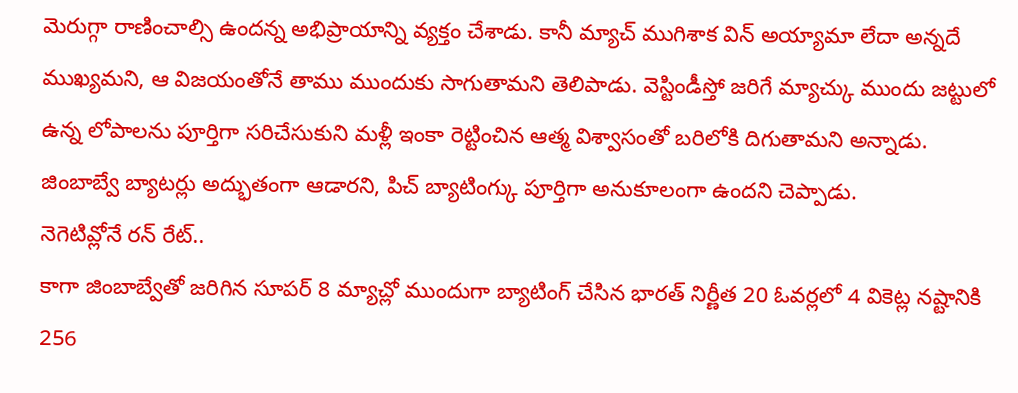మెరుగ్గా రాణించాల్సి ఉందన్న అభిప్రాయాన్ని వ్యక్తం చేశాడు. కానీ మ్యాచ్ ముగిశాక విన్ అయ్యామా లేదా అన్నదే ముఖ్యమని, ఆ విజయంతోనే తాము ముందుకు సాగుతామని తెలిపాడు. వెస్టిండీస్తో జరిగే మ్యాచ్కు ముందు జట్టులో ఉన్న లోపాలను పూర్తిగా సరిచేసుకుని మళ్లీ ఇంకా రెట్టించిన ఆత్మ విశ్వాసంతో బరిలోకి దిగుతామని అన్నాడు. జింబాబ్వే బ్యాటర్లు అద్భుతంగా ఆడారని, పిచ్ బ్యాటింగ్కు పూర్తిగా అనుకూలంగా ఉందని చెప్పాడు.
నెగెటివ్లోనే రన్ రేట్..
కాగా జింబాబ్వేతో జరిగిన సూపర్ 8 మ్యాచ్లో ముందుగా బ్యాటింగ్ చేసిన భారత్ నిర్ణీత 20 ఓవర్లలో 4 వికెట్ల నష్టానికి 256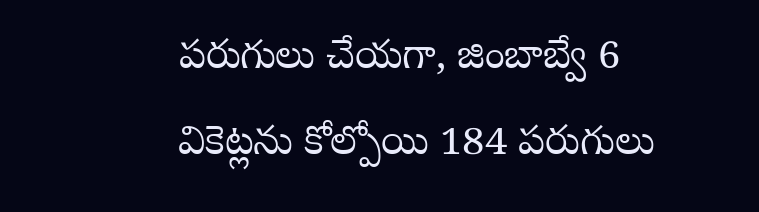పరుగులు చేయగా, జింబాబ్వే 6 వికెట్లను కోల్పోయి 184 పరుగులు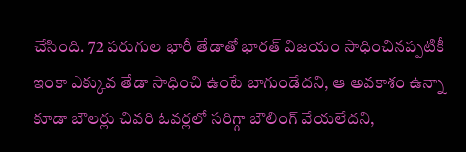చేసింది. 72 పరుగుల భారీ తేడాతో భారత్ విజయం సాధించినప్పటికీ ఇంకా ఎక్కువ తేడా సాధించి ఉంటే బాగుండేదని, ఆ అవకాశం ఉన్నా కూడా బౌలర్లు చివరి ఓవర్లలో సరిగ్గా బౌలింగ్ వేయలేదని,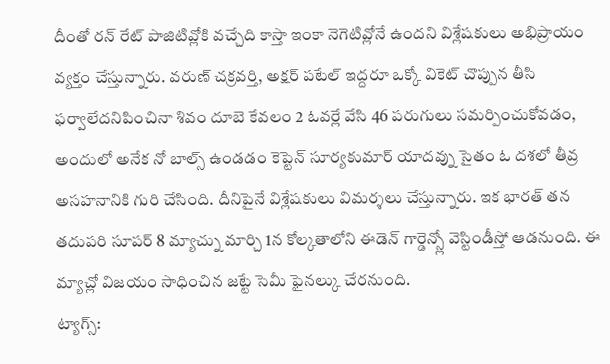దీంతో రన్ రేట్ పాజిటివ్లోకి వచ్చేది కాస్తా ఇంకా నెగెటివ్లోనే ఉందని విశ్లేషకులు అభిప్రాయం వ్యక్తం చేస్తున్నారు. వరుణ్ చక్రవర్తి, అక్షర్ పటేల్ ఇద్దరూ ఒక్కో వికెట్ చొప్పున తీసి ఫర్వాలేదనిపించినా శివం దూబె కేవలం 2 ఓవర్లే వేసి 46 పరుగులు సమర్పించుకోవడం, అందులో అనేక నో బాల్స్ ఉండడం కెప్టెన్ సూర్యకుమార్ యాదవ్ను సైతం ఓ దశలో తీవ్ర అసహనానికి గురి చేసింది. దీనిపైనే విశ్లేషకులు విమర్శలు చేస్తున్నారు. ఇక భారత్ తన తదుపరి సూపర్ 8 మ్యాచ్ను మార్చి 1న కోల్కతాలోని ఈడెన్ గార్డెన్స్లో వెస్టిండీస్తో ఆడనుంది. ఈ మ్యాచ్లో విజయం సాధించిన జట్టే సెమీ ఫైనల్కు చేరనుంది.
ట్యాగ్స్: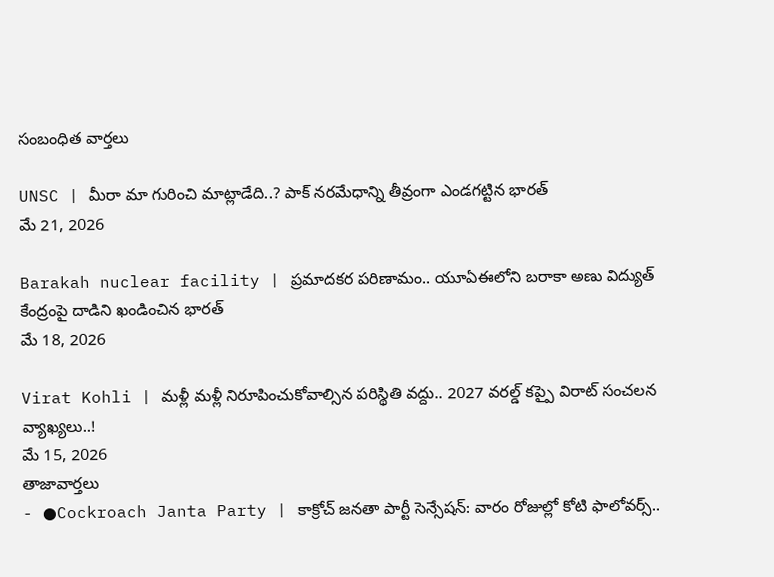సంబంధిత వార్తలు

UNSC | మీరా మా గురించి మాట్లాడేది..? పాక్ నరమేధాన్ని తీవ్రంగా ఎండగట్టిన భారత్
మే 21, 2026

Barakah nuclear facility | ప్రమాదకర పరిణామం.. యూఏఈలోని బరాకా అణు విద్యుత్ కేంద్రంపై దాడిని ఖండించిన భారత్
మే 18, 2026

Virat Kohli | మళ్లీ మళ్లీ నిరూపించుకోవాల్సిన పరిస్థితి వద్దు.. 2027 వరల్డ్ కప్పై విరాట్ సంచలన వ్యాఖ్యలు..!
మే 15, 2026
తాజావార్తలు
- ●Cockroach Janta Party | కాక్రోచ్ జనతా పార్టీ సెన్సేషన్: వారం రోజుల్లో కోటి ఫాలోవర్స్..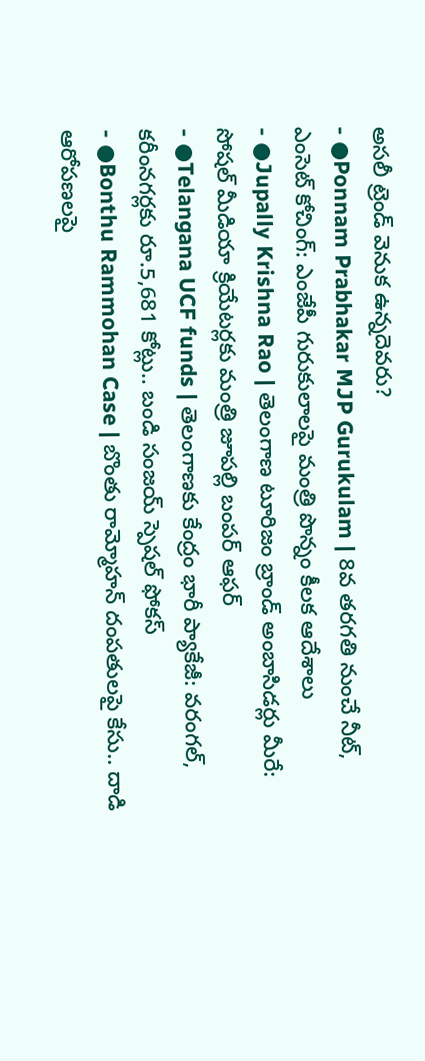అసలీ ట్రెండ్ వెనుక ఉన్నదెవరు?
- ●Ponnam Prabhakar MJP Gurukulam | 8వ తరగతి నుంచే నీట్, ఎంసెట్ కోచింగ్: ఎంజేపీ గురుకులాలపై మంత్రి పొన్నం కీలక ఆదేశాలు
- ●Jupally Krishna Rao | తెలంగాణ టూరిజం బ్రాండ్ అంబాసిడర్లు మీరే: సోషల్ మీడియా క్రియేటర్లకు మంత్రి జూపల్లి బంపర్ ఆఫర్
- ●Telangana UCF funds | తెలంగాణకు కేంద్రం భారీ ప్యాకేజీ: వరంగల్, కరీంనగర్లకు రూ.5,681 కోట్లు.. బండి సంజయ్ స్పెషల్ ఫోకస్
- ●Bonthu Rammohan Case | బొంతు రామ్మోహన్ దంపతులపై కేసు.. దాడి ఆరోపణలపై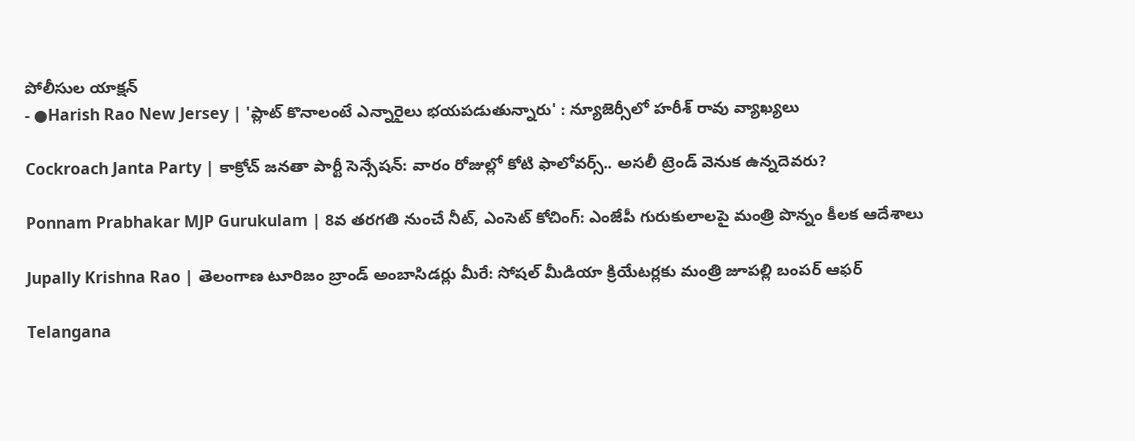పోలీసుల యాక్షన్
- ●Harish Rao New Jersey | 'ప్లాట్ కొనాలంటే ఎన్నారైలు భయపడుతున్నారు' : న్యూజెర్సీలో హరీశ్ రావు వ్యాఖ్యలు

Cockroach Janta Party | కాక్రోచ్ జనతా పార్టీ సెన్సేషన్: వారం రోజుల్లో కోటి ఫాలోవర్స్.. అసలీ ట్రెండ్ వెనుక ఉన్నదెవరు?

Ponnam Prabhakar MJP Gurukulam | 8వ తరగతి నుంచే నీట్, ఎంసెట్ కోచింగ్: ఎంజేపీ గురుకులాలపై మంత్రి పొన్నం కీలక ఆదేశాలు

Jupally Krishna Rao | తెలంగాణ టూరిజం బ్రాండ్ అంబాసిడర్లు మీరే: సోషల్ మీడియా క్రియేటర్లకు మంత్రి జూపల్లి బంపర్ ఆఫర్

Telangana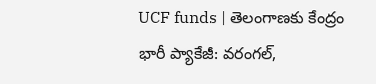UCF funds | తెలంగాణకు కేంద్రం భారీ ప్యాకేజీ: వరంగల్,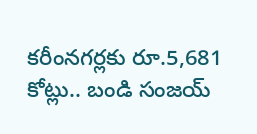కరీంనగర్లకు రూ.5,681 కోట్లు.. బండి సంజయ్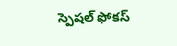స్పెషల్ ఫోకస్